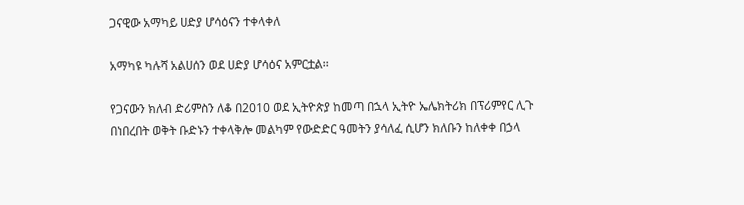ጋናዊው አማካይ ሀድያ ሆሳዕናን ተቀላቀለ

አማካዩ ካሉሻ አልሀሰን ወደ ሀድያ ሆሳዕና አምርቷል፡፡

የጋናውን ክለብ ድሪምስን ለቆ በ2010 ወደ ኢትዮጵያ ከመጣ በኋላ ኢትዮ ኤሌክትሪክ በፕሪምየር ሊጉ በነበረበት ወቅት ቡድኑን ተቀላቅሎ መልካም የውድድር ዓመትን ያሳለፈ ሲሆን ክለቡን ከለቀቀ በኃላ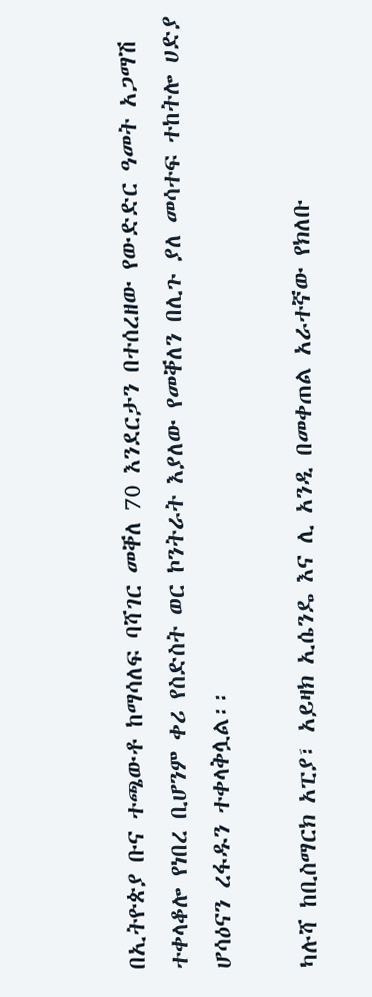በኢትዮጵያ ቡና ተጫውቶ ከማሳለፍ ባሻገር መቐለ 70 እንደርታን በተሰረዘው የውድድር ዓመት አጋማሽ ተቀላቆሎ የነበረ ቢሆንም ቀሪ የስድስት ወር ኮንትራት እያለው የመቐለን በሊጉ ያለ መሳተፍ ተከትሎ ሀድያ ሆሳዕናን ረፋዱን ተቀላቅሏል፡፡

ካሉሻ ከቢስማርክ አፒያ፣ አይዛክ ኢሴንዴ እና ሊ አንዲ በመቀጠል አራተኛው የክለቡ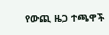የውጪ ዜጋ ተጫዋች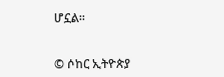ሆኗል፡፡


© ሶከር ኢትዮጵያ